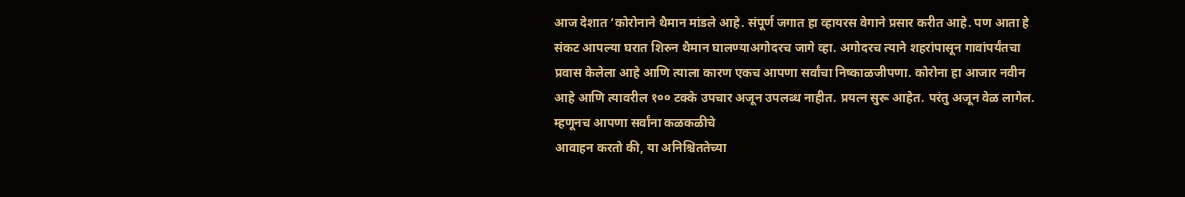आज देशात ‘कोरोनाने थैमान मांडले आहे. संपूर्ण जगात हा व्हायरस वेगाने प्रसार करीत आहे. पण आता हे संकट आपल्या घरात शिरुन थैमान घालण्याअगोदरच जागे व्हा. अगोदरच त्याने शहरांपासून गावांपर्यंतचा प्रवास केलेला आहे आणि त्याला कारण एकच आपणा सर्वांचा निष्काळजीपणा. कोरोना हा आजार नवीन आहे आणि त्यावरील १०० टक्के उपचार अजून उपलब्ध नाहीत. प्रयत्न सुरू आहेत. परंतु अजून वेळ लागेल. म्हणूनच आपणा सर्वांना कळकळीचे
आवाहन करतो की, या अनिश्चिततेच्या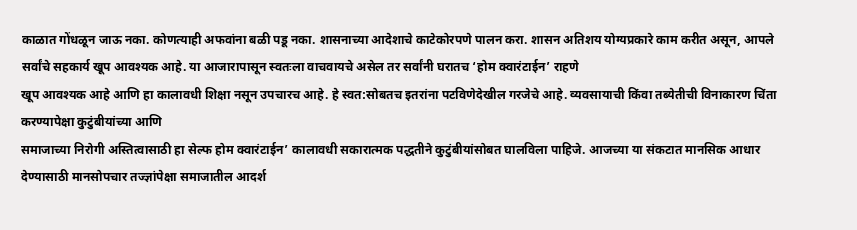काळात गोंधळून जाऊ नका. कोणत्याही अफवांना बळी पडू नका. शासनाच्या आदेशाचे काटेकोरपणे पालन करा. शासन अतिशय योग्यप्रकारे काम करीत असून, आपले सर्वांचे सहकार्य खूप आवश्यक आहे. या आजारापासून स्वतःला वाचवायचे असेल तर सर्वांनी घरातच ‘होम क्वारंटाईन’ राहणे
खूप आवश्यक आहे आणि हा कालावधी शिक्षा नसून उपचारच आहे. हे स्वत:सोबतच इतरांना पटविणेदेखील गरजेचे आहे. व्यवसायाची किंवा तब्येतीची विनाकारण चिंता करण्यापेक्षा कुटुंबीयांच्या आणि
समाजाच्या निरोगी अस्तित्वासाठी हा सेल्फ होम क्वारंटाईन’ कालावधी सकारात्मक पद्धतीने कुटुंबीयांसोबत घालविला पाहिजे. आजच्या या संकटात मानसिक आधार देण्यासाठी मानसोपचार तज्ज्ञांपेक्षा समाजातील आदर्श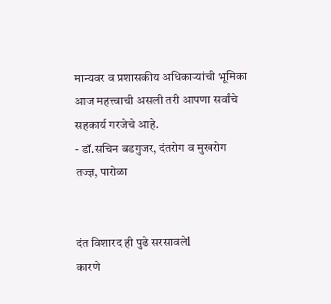मान्यवर व प्रशासकीय अधिकाऱ्यांची भूमिका आज महत्त्वाची असली तरी आपणा सर्वांचे सहकार्य गरजेचे आहे.
- डॉ.सचिन बडगुजर, दंतरोग व मुखरोग
तज्ज्ञ, पारोळा


दंत विशारद ही पुढे सरसावलेl
कारणे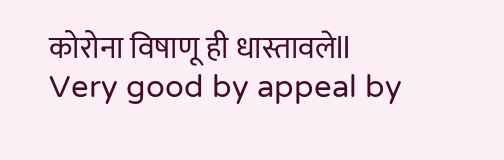कोरोना विषाणू ही धास्तावलेll
Very good by appeal by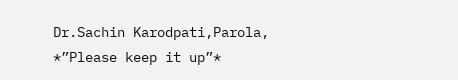Dr.Sachin Karodpati,Parola,
*”Please keep it up”*